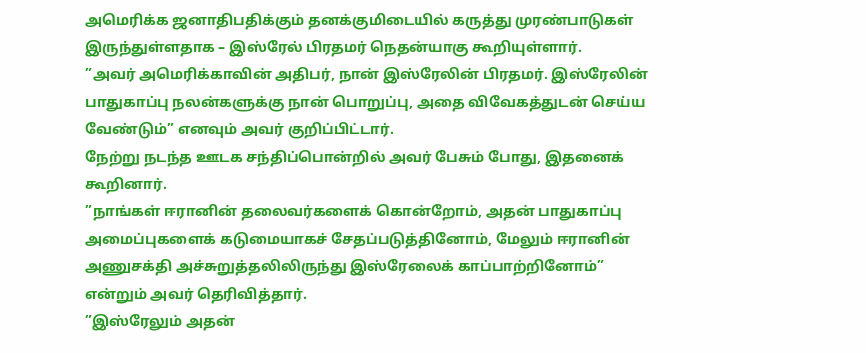அமெரிக்க ஜனாதிபதிக்கும் தனக்குமிடையில் கருத்து முரண்பாடுகள் இருந்துள்ளதாக – இஸ்ரேல் பிரதமர் நெதன்யாகு கூறியுள்ளார்.
”அவர் அமெரிக்காவின் அதிபர், நான் இஸ்ரேலின் பிரதமர். இஸ்ரேலின் பாதுகாப்பு நலன்களுக்கு நான் பொறுப்பு, அதை விவேகத்துடன் செய்ய வேண்டும்” எனவும் அவர் குறிப்பிட்டார்.
நேற்று நடந்த ஊடக சந்திப்பொன்றில் அவர் பேசும் போது, இதனைக் கூறினார்.
”நாங்கள் ஈரானின் தலைவர்களைக் கொன்றோம், அதன் பாதுகாப்பு அமைப்புகளைக் கடுமையாகச் சேதப்படுத்தினோம், மேலும் ஈரானின் அணுசக்தி அச்சுறுத்தலிலிருந்து இஸ்ரேலைக் காப்பாற்றினோம்” என்றும் அவர் தெரிவித்தார்.
”இஸ்ரேலும் அதன்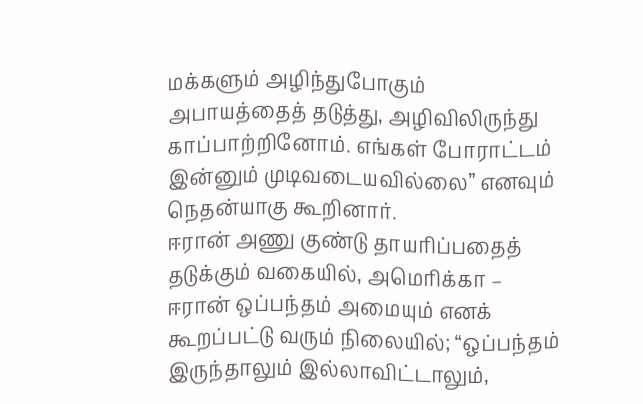மக்களும் அழிந்துபோகும் அபாயத்தைத் தடுத்து, அழிவிலிருந்து காப்பாற்றினோம். எங்கள் போராட்டம் இன்னும் முடிவடையவில்லை” எனவும் நெதன்யாகு கூறினார்.
ஈரான் அணு குண்டு தாயரிப்பதைத் தடுக்கும் வகையில், அமெரிக்கா – ஈரான் ஒப்பந்தம் அமையும் எனக் கூறப்பட்டு வரும் நிலையில்; “ஒப்பந்தம் இருந்தாலும் இல்லாவிட்டாலும்,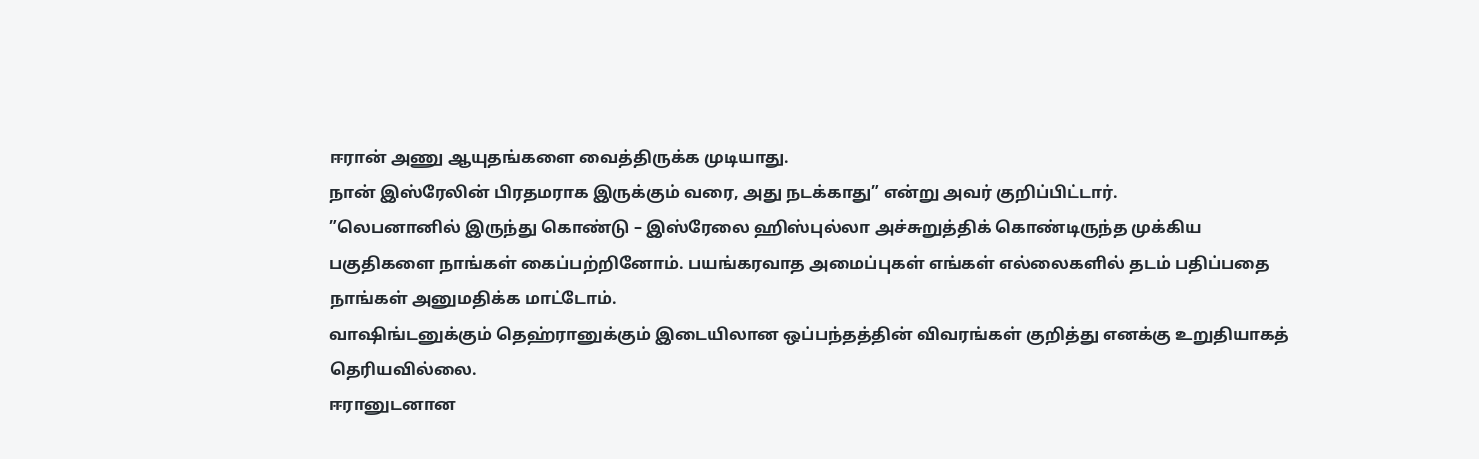ஈரான் அணு ஆயுதங்களை வைத்திருக்க முடியாது.
நான் இஸ்ரேலின் பிரதமராக இருக்கும் வரை, அது நடக்காது” என்று அவர் குறிப்பிட்டார்.
”லெபனானில் இருந்து கொண்டு – இஸ்ரேலை ஹிஸ்புல்லா அச்சுறுத்திக் கொண்டிருந்த முக்கிய பகுதிகளை நாங்கள் கைப்பற்றினோம். பயங்கரவாத அமைப்புகள் எங்கள் எல்லைகளில் தடம் பதிப்பதை நாங்கள் அனுமதிக்க மாட்டோம்.
வாஷிங்டனுக்கும் தெஹ்ரானுக்கும் இடையிலான ஒப்பந்தத்தின் விவரங்கள் குறித்து எனக்கு உறுதியாகத் தெரியவில்லை.
ஈரானுடனான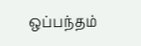ஒப்பந்தம்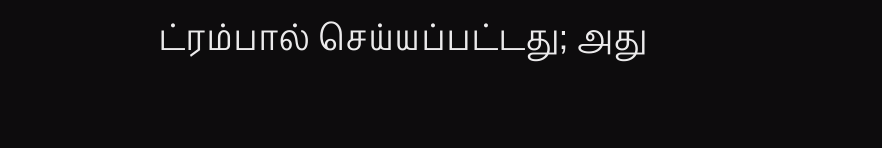ட்ரம்பால் செய்யப்பட்டது; அது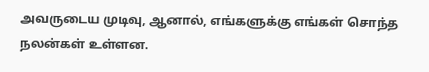அவருடைய முடிவு, ஆனால், எங்களுக்கு எங்கள் சொந்த நலன்கள் உள்ளன.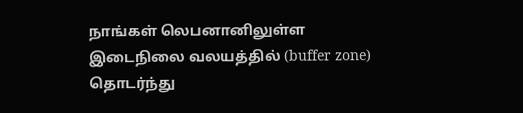நாங்கள் லெபனானிலுள்ள இடைநிலை வலயத்தில் (buffer zone) தொடர்ந்து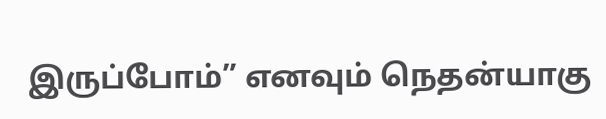இருப்போம்” எனவும் நெதன்யாகு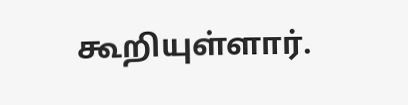கூறியுள்ளார்.